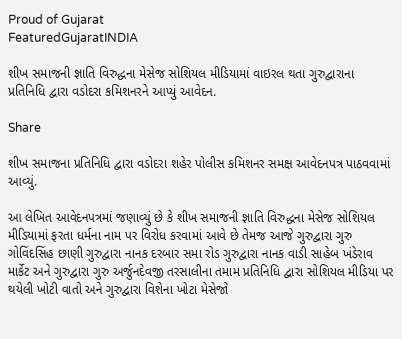Proud of Gujarat
FeaturedGujaratINDIA

શીખ સમાજની જ્ઞાતિ વિરુદ્ધના મેસેજ સોશિયલ મીડિયામાં વાઇરલ થતા ગુરુદ્વારાના પ્રતિનિધિ દ્વારા વડોદરા કમિશનરને આપ્યું આવેદન.

Share

શીખ સમાજના પ્રતિનિધિ દ્વારા વડોદરા શહેર પોલીસ કમિશનર સમક્ષ આવેદનપત્ર પાઠવવામાં આવ્યું.

આ લેખિત આવેદનપત્રમાં જણાવ્યું છે કે શીખ સમાજની જ્ઞાતિ વિરુદ્ધના મેસેજ સોશિયલ મીડિયામાં ફરતા ધર્મના નામ પર વિરોધ કરવામાં આવે છે તેમજ આજે ગુરુદ્વારા ગુરુ ગોવિંદસિંહ છાણી ગુરુદ્વારા નાનક દરબાર સમા રોડ ગુરુદ્વારા નાનક વાડી સાહેબ ખંડેરાવ માર્કેટ અને ગુરુદ્વારા ગુરુ અર્જુનદેવજી તરસાલીના તમામ પ્રતિનિધિ દ્વારા સોશિયલ મીડિયા પર થયેલી ખોટી વાતો અને ગુરુદ્વારા વિશેના ખોટા મેસેજો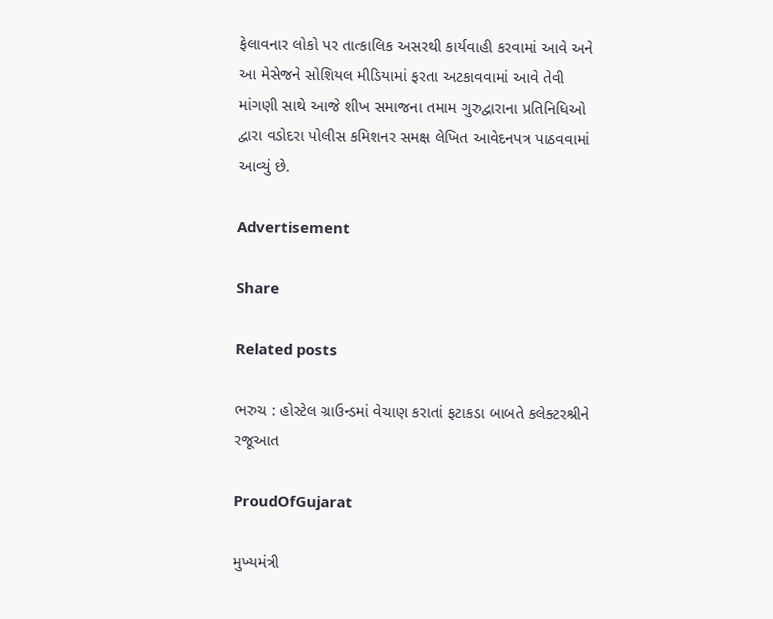ફેલાવનાર લોકો પર તાત્કાલિક અસરથી કાર્યવાહી કરવામાં આવે અને આ મેસેજને સોશિયલ મીડિયામાં ફરતા અટકાવવામાં આવે તેવી માંગણી સાથે આજે શીખ સમાજના તમામ ગુરુદ્વારાના પ્રતિનિધિઓ દ્વારા વડોદરા પોલીસ કમિશનર સમક્ષ લેખિત આવેદનપત્ર પાઠવવામાં આવ્યું છે.

Advertisement

Share

Related posts

ભરુચ : હોસ્ટેલ ગ્રાઉન્ડમાં વેચાણ કરાતાં ફટાકડા બાબતે કલેક્ટરશ્રીને રજૂઆત

ProudOfGujarat

મુખ્યમંત્રી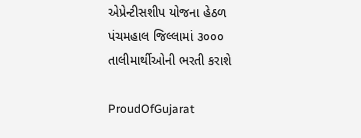એપ્રેન્ટીસશીપ યોજના હેઠળ પંચમહાલ જિલ્લામાં ૩૦૦૦ તાલીમાર્થીઓની ભરતી કરાશે

ProudOfGujarat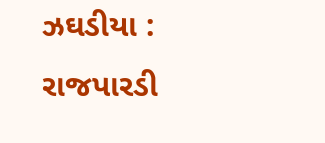ઝઘડીયા : રાજપારડી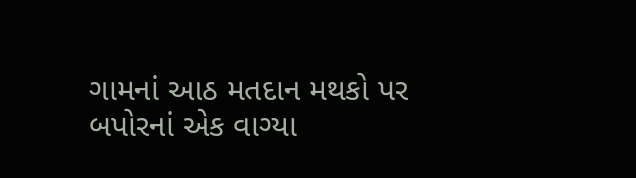ગામનાં આઠ મતદાન મથકો પર બપોરનાં એક વાગ્યા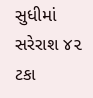સુધીમાં સરેરાશ ૪૨ ટકા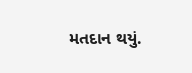મતદાન થયું.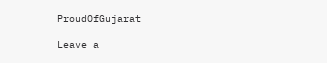ProudOfGujarat

Leave a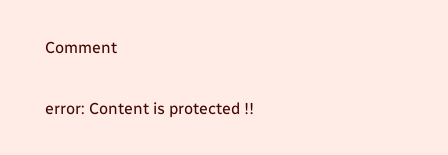Comment

error: Content is protected !!